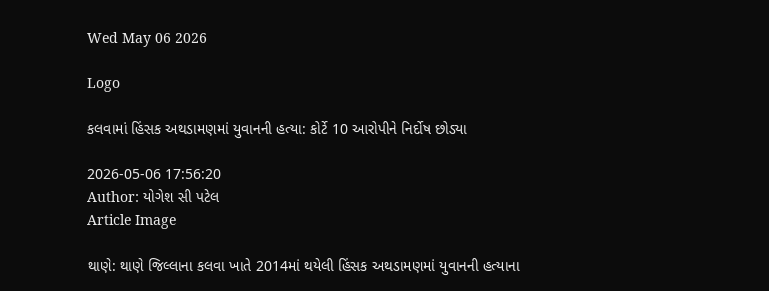Wed May 06 2026

Logo

કલવામાં હિંસક અથડામણમાં યુવાનની હત્યા: કોર્ટે 10 આરોપીને નિર્દોષ છોડ્યા

2026-05-06 17:56:20
Author: યોગેશ સી પટેલ
Article Image

થાણે: થાણે જિલ્લાના કલવા ખાતે 2014માં થયેલી હિંસક અથડામણમાં યુવાનની હત્યાના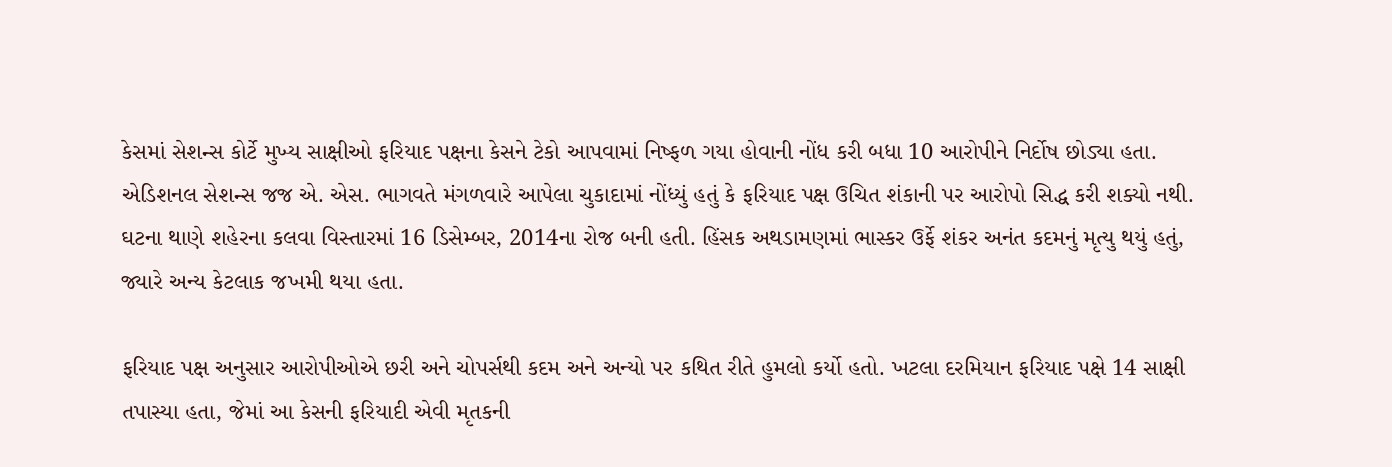કેસમાં સેશન્સ કોર્ટે મુખ્ય સાક્ષીઓ ફરિયાદ પક્ષના કેસને ટેકો આપવામાં નિષ્ફળ ગયા હોવાની નોંધ કરી બધા 10 આરોપીને નિર્દોષ છોડ્યા હતા. એડિશનલ સેશન્સ જજ એ. એસ. ભાગવતે મંગળવારે આપેલા ચુકાદામાં નોંધ્યું હતું કે ફરિયાદ પક્ષ ઉચિત શંકાની પર આરોપો સિદ્ધ કરી શક્યો નથી.
ઘટના થાણે શહેરના કલવા વિસ્તારમાં 16 ડિસેમ્બર, 2014ના રોજ બની હતી. હિંસક અથડામણમાં ભાસ્કર ઉર્ફે શંકર અનંત કદમનું મૃત્યુ થયું હતું, જ્યારે અન્ય કેટલાક જખમી થયા હતા.

ફરિયાદ પક્ષ અનુસાર આરોપીઓએ છરી અને ચોપર્સથી કદમ અને અન્યો પર કથિત રીતે હુમલો કર્યો હતો. ખટલા દરમિયાન ફરિયાદ પક્ષે 14 સાક્ષી તપાસ્યા હતા, જેમાં આ કેસની ફરિયાદી એવી મૃતકની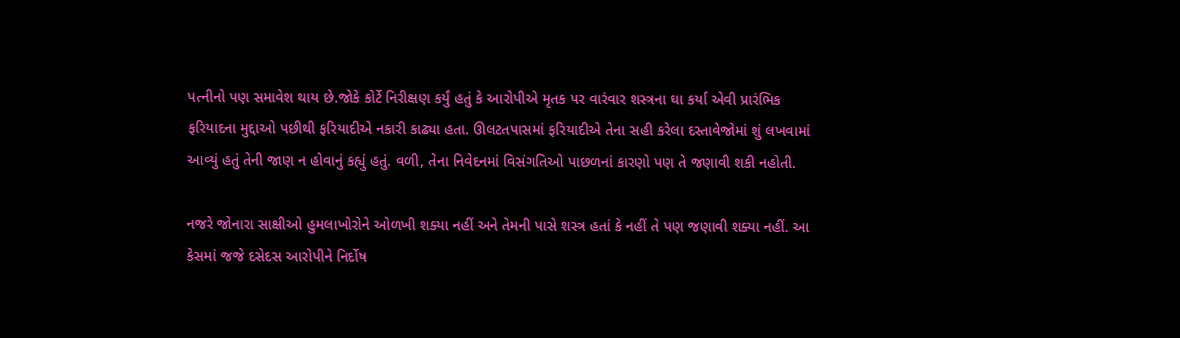પત્નીનો પણ સમાવેશ થાય છે.જોકે કોર્ટે નિરીક્ષણ કર્યું હતું કે આરોપીએ મૃતક પર વારંવાર શસ્ત્રના ઘા કર્યા એવી પ્રારંભિક ફરિયાદના મુદ્દાઓ પછીથી ફરિયાદીએ નકારી કાઢ્યા હતા. ઊલટતપાસમાં ફરિયાદીએ તેના સહી કરેલા દસ્તાવેજોમાં શું લખવામાં આવ્યું હતું તેની જાણ ન હોવાનું કહ્યું હતું. વળી, તેના નિવેદનમાં વિસંગતિઓ પાછળનાં કારણો પણ તે જણાવી શકી નહોતી.

નજરે જોનારા સાક્ષીઓ હુમલાખોરોને ઓળખી શક્યા નહીં અને તેમની પાસે શસ્ત્ર હતાં કે નહીં તે પણ જણાવી શક્યા નહીં. આ કેસમાં જજે દસેદસ આરોપીને નિર્દોષ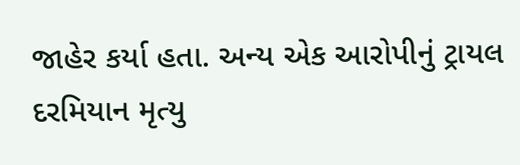જાહેર કર્યા હતા. અન્ય એક આરોપીનું ટ્રાયલ દરમિયાન મૃત્યુ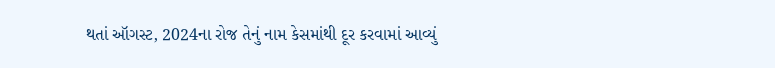થતાં ઑગસ્ટ, 2024ના રોજ તેનું નામ કેસમાંથી દૂર કરવામાં આવ્યું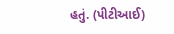હતું. (પીટીઆઈ)